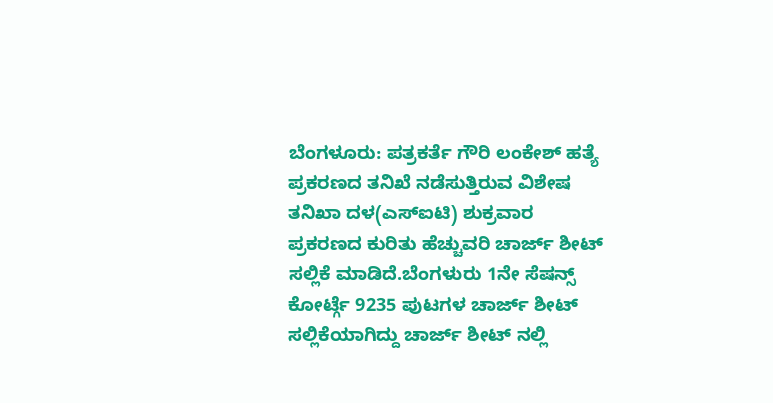ಬೆಂಗಳೂರು: ಪತ್ರಕರ್ತೆ ಗೌರಿ ಲಂಕೇಶ್ ಹತ್ಯೆ ಪ್ರಕರಣದ ತನಿಖೆ ನಡೆಸುತ್ತಿರುವ ವಿಶೇಷ ತನಿಖಾ ದಳ(ಎಸ್ಐಟಿ) ಶುಕ್ರವಾರ ಪ್ರಕರಣದ ಕುರಿತು ಹೆಚ್ಚುವರಿ ಚಾರ್ಜ್ ಶೀಟ್ ಸಲ್ಲಿಕೆ ಮಾಡಿದೆ.ಬೆಂಗಳುರು 1ನೇ ಸೆಷನ್ಸ್ ಕೋರ್ಟ್ಗೆ 9235 ಪುಟಗಳ ಚಾರ್ಜ್ ಶೀಟ್ ಸಲ್ಲಿಕೆಯಾಗಿದ್ದು ಚಾರ್ಜ್ ಶೀಟ್ ನಲ್ಲಿ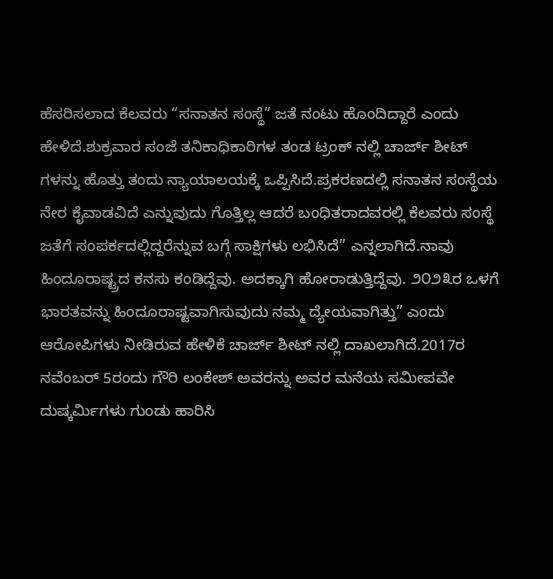ಹೆಸರಿಸಲಾದ ಕೆಲವರು “ಸನಾತನ ಸಂಸ್ಥೆ” ಜತೆ ನಂಟು ಹೊಂದಿದ್ದಾರೆ ಎಂದು ಹೇಳಿದೆ.ಶುಕ್ರವಾರ ಸಂಜೆ ತನಿಕಾಧಿಕಾರಿಗಳ ತಂಡ ಟ್ರಂಕ್ ನಲ್ಲಿ ಚಾರ್ಜ್ ಶೀಟ್ ಗಳನ್ನು ಹೊತ್ತು ತಂದು ನ್ಯಾಯಾಲಯಕ್ಕೆ ಒಪ್ಪಿಸಿದೆ.ಪ್ರಕರಣದಲ್ಲಿ ಸನಾತನ ಸಂಸ್ಥೆಯ ನೇರ ಕೈವಾಡವಿದೆ ಎನ್ನುವುದು ಗೊತ್ತಿಲ್ಲ ಆದರೆ ಬಂಧಿತರಾದವರಲ್ಲಿ ಕೆಲವರು ಸಂಸ್ಥೆ ಜತೆಗೆ ಸಂಪರ್ಕದಲ್ಲಿದ್ದರೆನ್ನುವ ಬಗ್ಗೆ ಸಾಕ್ಷಿಗಳು ಲಭಿಸಿದೆ” ಎನ್ನಲಾಗಿದೆ.ನಾವು ಹಿಂದೂರಾಷ್ಟ್ರದ ಕನಸು ಕಂಡಿದ್ದೆವು. ಅದಕ್ಕಾಗಿ ಹೋರಾಡುತ್ತಿದ್ದೆವು. ೨೦೨೩ರ ಒಳಗೆ ಭಾರತವನ್ನು ಹಿಂದೂರಾಷ್ಟವಾಗಿಸುವುದು ನಮ್ಮ ದ್ಯೇಯವಾಗಿತ್ತು” ಎಂದು ಆರೋಪಿಗಳು ನೀಡಿರುವ ಹೇಳಿಕೆ ಚಾರ್ಜ್ ಶೀಟ್ ನಲ್ಲಿ ದಾಖಲಾಗಿದೆ.2017ರ ನವೆಂಬರ್ 5ರಂದು ಗೌರಿ ಲಂಕೇಶ್ ಅವರನ್ನು ಅವರ ಮನೆಯ ಸಮೀಪವೇ ದುಷ್ಕರ್ಮಿಗಳು ಗುಂಡು ಹಾರಿಸಿ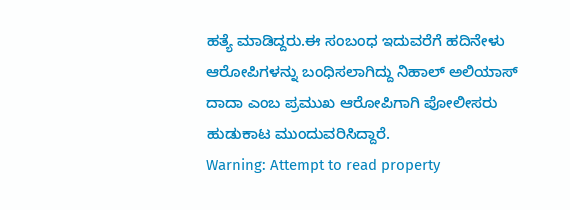ಹತ್ಯೆ ಮಾಡಿದ್ದರು.ಈ ಸಂಬಂಧ ಇದುವರೆಗೆ ಹದಿನೇಳು ಆರೋಪಿಗಳನ್ನು ಬಂಧಿಸಲಾಗಿದ್ದು ನಿಹಾಲ್ ಅಲಿಯಾಸ್ ದಾದಾ ಎಂಬ ಪ್ರಮುಖ ಆರೋಪಿಗಾಗಿ ಪೋಲೀಸರು ಹುಡುಕಾಟ ಮುಂದುವರಿಸಿದ್ದಾರೆ.
Warning: Attempt to read property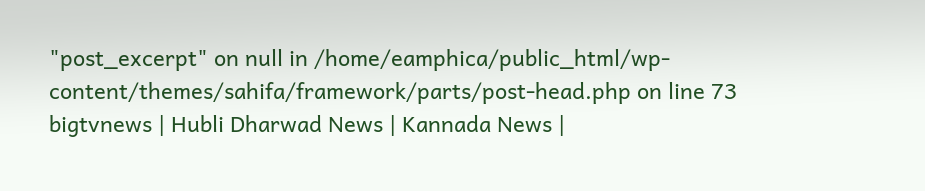"post_excerpt" on null in /home/eamphica/public_html/wp-content/themes/sahifa/framework/parts/post-head.php on line 73
bigtvnews | Hubli Dharwad News | Kannada News |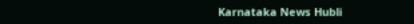Karnataka News Hubli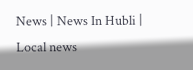News | News In Hubli | Local news